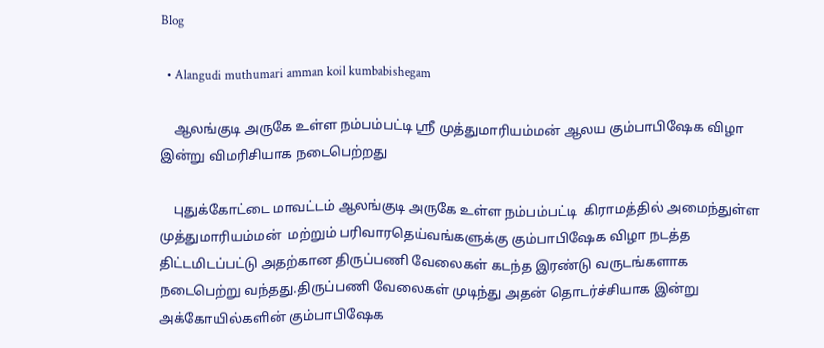Blog

  • Alangudi muthumari amman koil kumbabishegam

    ஆலங்குடி அருகே உள்ள நம்பம்பட்டி ஸ்ரீ முத்துமாரியம்மன் ஆலய கும்பாபிஷேக விழா இன்று விமரிசியாக நடைபெற்றது

    புதுக்கோட்டை மாவட்டம் ஆலங்குடி அருகே உள்ள நம்பம்பட்டி  கிராமத்தில் அமைந்துள்ள முத்துமாரியம்மன்  மற்றும் பரிவாரதெய்வங்களுக்கு கும்பாபிஷேக விழா நடத்த திட்டமிடப்பட்டு அதற்கான திருப்பணி வேலைகள் கடந்த இரண்டு வருடங்களாக நடைபெற்று வந்தது.திருப்பணி வேலைகள் முடிந்து அதன் தொடர்ச்சியாக இன்று அக்கோயில்களின் கும்பாபிஷேக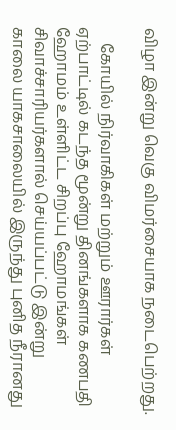விழா இன்று வெகு விமர்சையாக நடைபெற்றது.

    கோயில் நிர்வாகிகள் மற்றும் ஊரார்கள் ஏற்பாட்டில் கடந்த மூன்று தினங்களாக கணபதி ஹோமம் உள்ளிட்ட சிறப்பு ஹோமங்கள் சிவாச்சாரியர்களால் செய்யப்பட்டு இன்று காலை யாகசாலையில் இருந்து புனித நீரானது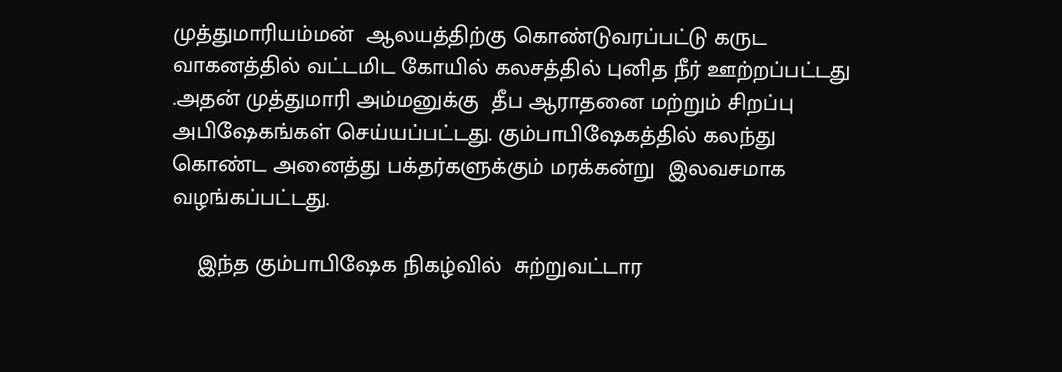முத்துமாரியம்மன்  ஆலயத்திற்கு கொண்டுவரப்பட்டு கருட வாகனத்தில் வட்டமிட கோயில் கலசத்தில் புனித நீர் ஊற்றப்பட்டது .அதன் முத்துமாரி அம்மனுக்கு  தீப ஆராதனை மற்றும் சிறப்பு அபிஷேகங்கள் செய்யப்பட்டது. கும்பாபிஷேகத்தில் கலந்து கொண்ட அனைத்து பக்தர்களுக்கும் மரக்கன்று  இலவசமாக வழங்கப்பட்டது.

    இந்த கும்பாபிஷேக நிகழ்வில்  சுற்றுவட்டார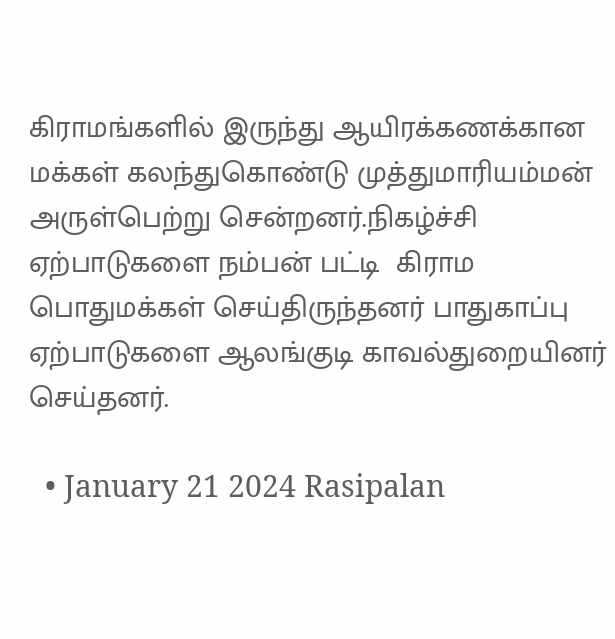கிராமங்களில் இருந்து ஆயிரக்கணக்கான மக்கள் கலந்துகொண்டு முத்துமாரியம்மன்  அருள்பெற்று சென்றனர்.நிகழ்ச்சி ஏற்பாடுகளை நம்பன் பட்டி  கிராம பொதுமக்கள் செய்திருந்தனர் பாதுகாப்பு ஏற்பாடுகளை ஆலங்குடி காவல்துறையினர் செய்தனர்.

  • January 21 2024 Rasipalan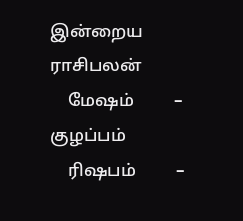இன்றைய ராசிபலன்
    மேஷம்         – குழப்பம்
    ரிஷபம்         –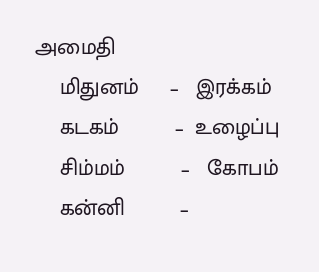அமைதி
    மிதுனம்     –   இரக்கம்
    கடகம்         –  உழைப்பு
    சிம்மம்         –   கோபம்
    கன்னி         –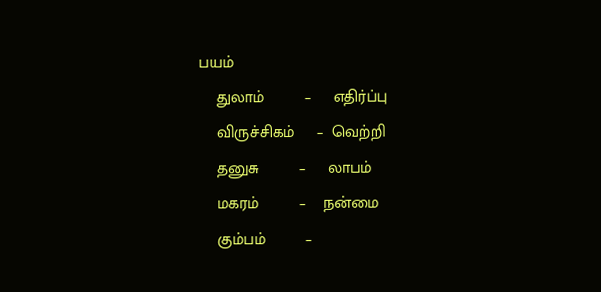பயம்
    துலாம்         –     எதிர்ப்பு
    விருச்சிகம்     –  வெற்றி
    தனுசு         –     லாபம்
    மகரம்         –    நன்மை
    கும்பம்         –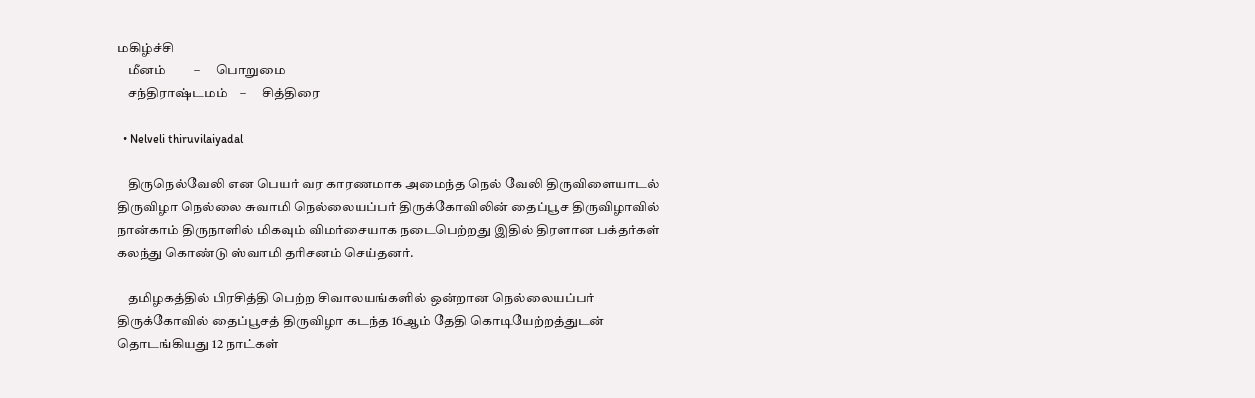மகிழ்ச்சி
    மீனம்         –      பொறுமை
    சந்திராஷ்டமம்    –      சித்திரை

  • Nelveli thiruvilaiyadal

    திருநெல்வேலி என பெயர் வர காரணமாக அமைந்த நெல் வேலி திருவிளையாடல் திருவிழா நெல்லை சுவாமி நெல்லையப்பர் திருக்கோவிலின் தைப்பூச திருவிழாவில் நான்காம் திருநாளில் மிகவும் விமர்சையாக நடைபெற்றது இதில் திரளான பக்தர்கள் கலந்து கொண்டு ஸ்வாமி தரிசனம் செய்தனர்.

    தமிழகத்தில் பிரசித்தி பெற்ற சிவாலயங்களில் ஒன்றான நெல்லையப்பர் திருக்கோவில் தைப்பூசத் திருவிழா கடந்த 16ஆம் தேதி கொடியேற்றத்துடன் தொடங்கியது 12 நாட்கள்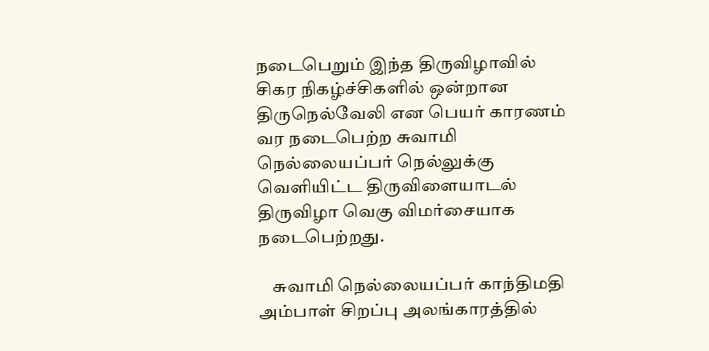நடைபெறும் இந்த திருவிழாவில் சிகர நிகழ்ச்சிகளில் ஒன்றான திருநெல்வேலி என பெயர் காரணம் வர நடைபெற்ற சுவாமி நெல்லையப்பர் நெல்லுக்கு வெளியிட்ட திருவிளையாடல் திருவிழா வெகு விமர்சையாக நடைபெற்றது.

    சுவாமி நெல்லையப்பர் காந்திமதி அம்பாள் சிறப்பு அலங்காரத்தில்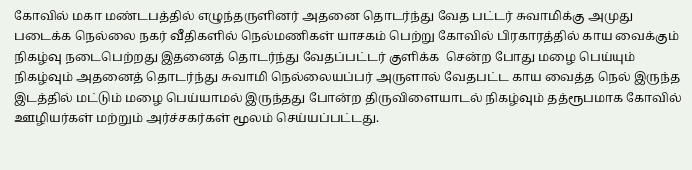கோவில் மகா மண்டபத்தில் எழுந்தருளினர் அதனை தொடர்ந்து வேத பட்டர் சுவாமிக்கு அமுது படைக்க நெல்லை நகர் வீதிகளில் நெல்மணிகள் யாசகம் பெற்று கோவில் பிரகாரத்தில் காய வைக்கும் நிகழ்வு நடைபெற்றது இதனைத் தொடர்ந்து வேதப்பட்டர் குளிக்க  சென்ற போது மழை பெய்யும் நிகழ்வும் அதனைத் தொடர்ந்து சுவாமி நெல்லையப்பர் அருளால் வேதபட்ட காய வைத்த நெல் இருந்த இடத்தில் மட்டும் மழை பெய்யாமல் இருந்தது போன்ற திருவிளையாடல் நிகழ்வும் தத்ரூபமாக கோவில் ஊழியர்கள் மற்றும் அர்ச்சகர்கள் மூலம் செய்யப்பட்டது.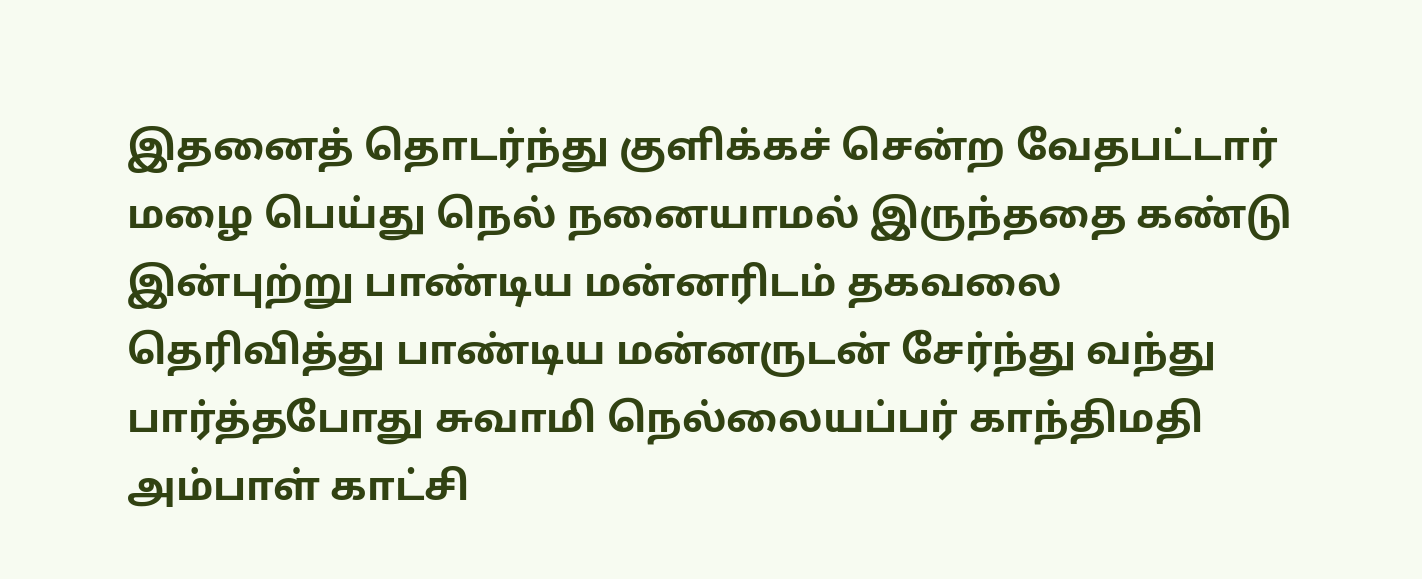இதனைத் தொடர்ந்து குளிக்கச் சென்ற வேதபட்டார் மழை பெய்து நெல் நனையாமல் இருந்ததை கண்டு இன்புற்று பாண்டிய மன்னரிடம் தகவலை தெரிவித்து பாண்டிய மன்னருடன் சேர்ந்து வந்து பார்த்தபோது சுவாமி நெல்லையப்பர் காந்திமதி அம்பாள் காட்சி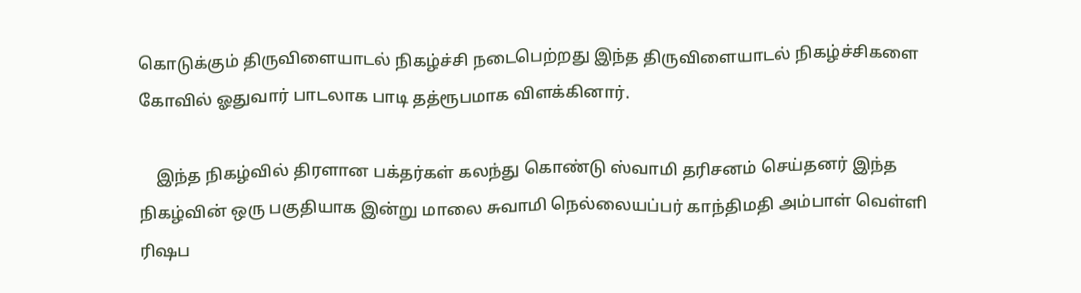கொடுக்கும் திருவிளையாடல் நிகழ்ச்சி நடைபெற்றது இந்த திருவிளையாடல் நிகழ்ச்சிகளை கோவில் ஓதுவார் பாடலாக பாடி தத்ரூபமாக விளக்கினார்.

    இந்த நிகழ்வில் திரளான பக்தர்கள் கலந்து கொண்டு ஸ்வாமி தரிசனம் செய்தனர் இந்த நிகழ்வின் ஒரு பகுதியாக இன்று மாலை சுவாமி நெல்லையப்பர் காந்திமதி அம்பாள் வெள்ளி ரிஷப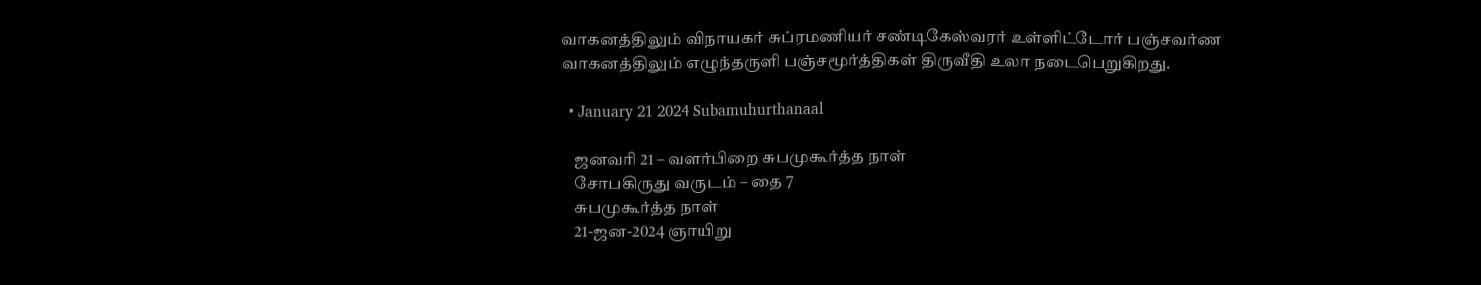வாகனத்திலும் விநாயகர் சுப்ரமணியர் சண்டிகேஸ்வரர் உள்ளிட்டோர் பஞ்சவர்ண வாகனத்திலும் எழுந்தருளி பஞ்சமூர்த்திகள் திருவீதி உலா நடைபெறுகிறது.

  • January 21 2024 Subamuhurthanaal

    ஜனவரி 21 – வளர்பிறை சுபமுகூர்த்த நாள்
    சோபகிருது வருடம் – தை 7
    சுபமுகூர்த்த நாள்
    21-ஜன-2024 ஞாயிறு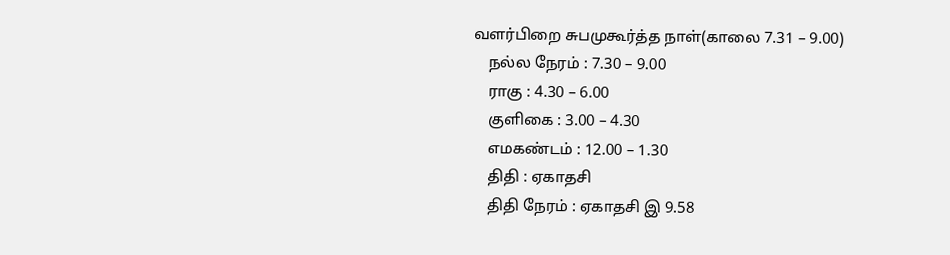வளர்பிறை சுபமுகூர்த்த நாள்(காலை 7.31 – 9.00)
    நல்ல நேரம் : 7.30 – 9.00
    ராகு : 4.30 – 6.00
    குளிகை : 3.00 – 4.30
    எமகண்டம் : 12.00 – 1.30
    திதி : ஏகாதசி
    திதி நேரம் : ஏகாதசி இ 9.58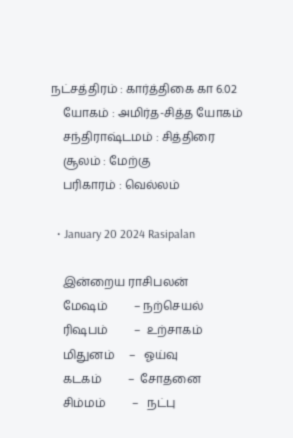நட்சத்திரம் : கார்த்திகை கா 6.02
    யோகம் : அமிர்த-சித்த யோகம்
    சந்திராஷ்டமம் : சித்திரை
    சூலம் : மேற்கு
    பரிகாரம் : வெல்லம்

  • January 20 2024 Rasipalan

    இன்றைய ராசிபலன்
    மேஷம்         – நற்செயல்
    ரிஷபம்         –  உற்சாகம்
    மிதுனம்     –   ஓய்வு
    கடகம்         –  சோதனை
    சிம்மம்         –   நட்பு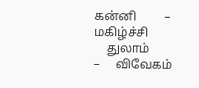கன்னி         –    மகிழ்ச்சி
    துலாம்         –     விவேகம்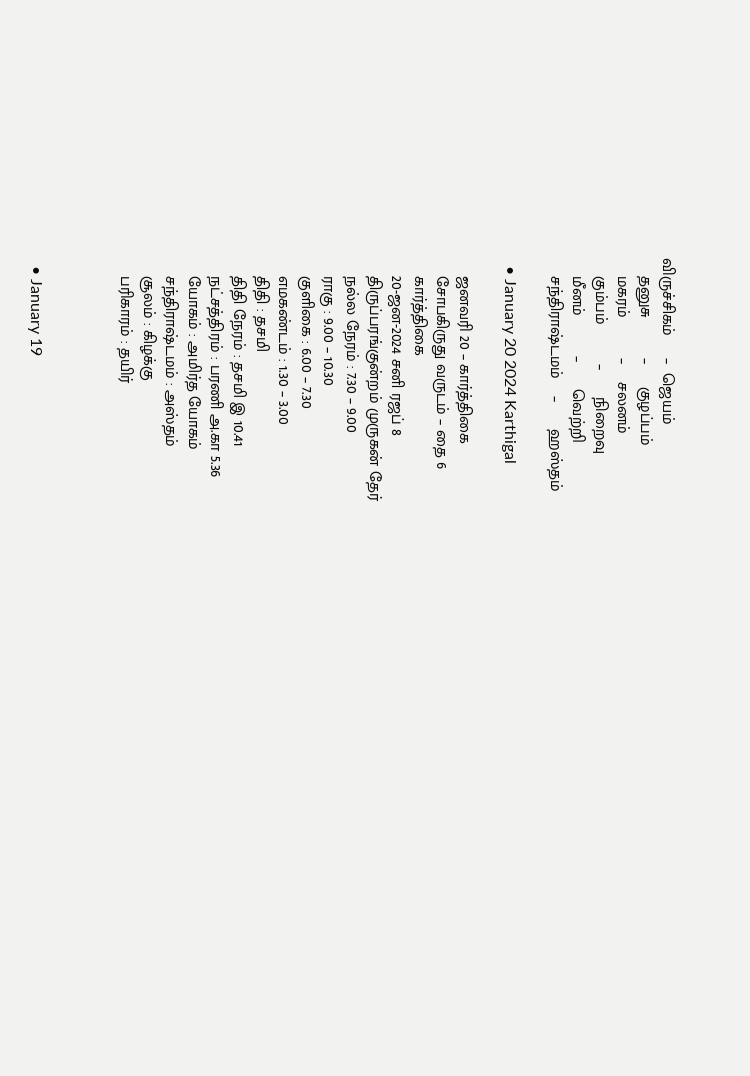விருச்சிகம்     –  ஜெயம்
    தனுசு         –     குழப்பம்
    மகரம்         –    சலனம்
    கும்பம்         –      நிறைவு
    மீனம்         –      வெற்றி
    சந்திராஷ்டமம்    –      ஹஸ்தம்

  • January 20 2024 Karthigal

    ஜனவரி 20 – கார்த்திகை
    சோபகிருது வருடம் – தை 6
    கார்த்திகை
    20-ஜன-2024 சனி ரஜப் 8
    திருப்பரங்குன்றம் முருகன் தேர்
    நல்ல நேரம் : 7.30 – 9.00
    ராகு : 9.00 – 10.30
    குளிகை : 6.00 – 7.30
    எமகண்டம் : 1.30 – 3.00
    திதி : தசமி
    திதி நேரம் : தசமி இ 10.41
    நட்சத்திரம் : பரணி அ.கா 5.36
    யோகம் : அமிர்த யோகம்
    சந்திராஷ்டமம் : அஸ்தம்
    சூலம் : கிழக்கு
    பரிகாரம் : தயிர்



  • January 19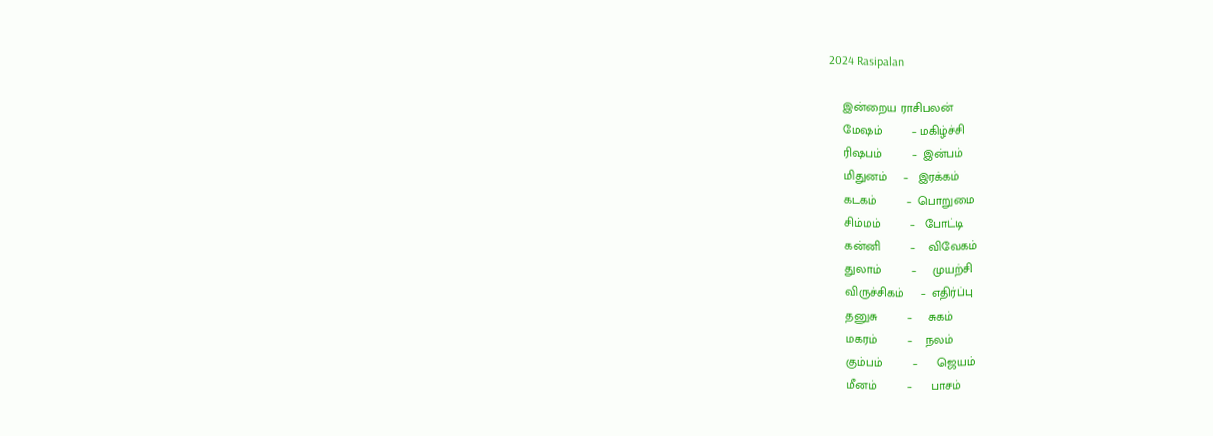2024 Rasipalan

    இன்றைய ராசிபலன்
    மேஷம்         – மகிழ்ச்சி
    ரிஷபம்         –  இன்பம்
    மிதுனம்     –   இரக்கம்
    கடகம்         –  பொறுமை
    சிம்மம்         –   போட்டி
    கன்னி         –    விவேகம்
    துலாம்         –     முயற்சி
    விருச்சிகம்     –  எதிர்ப்பு
    தனுசு         –     சுகம்
    மகரம்         –    நலம்
    கும்பம்         –      ஜெயம்
    மீனம்         –      பாசம்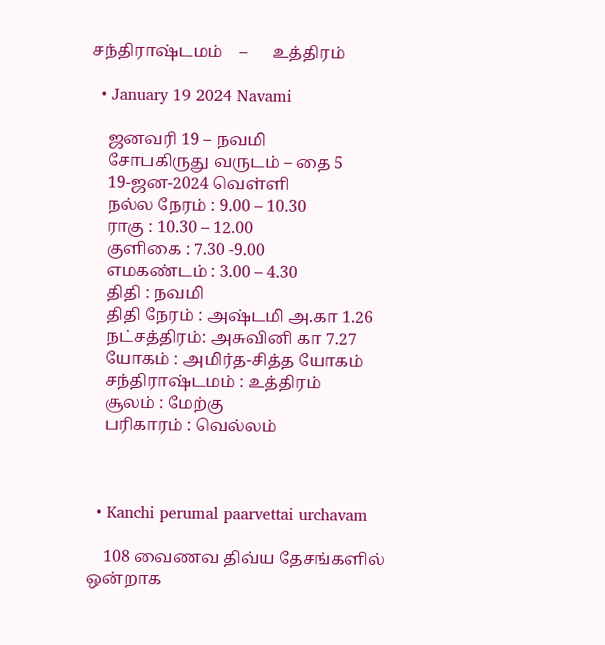சந்திராஷ்டமம்    –      உத்திரம்

  • January 19 2024 Navami

    ஜனவரி 19 – நவமி
    சோபகிருது வருடம் – தை 5
    19-ஜன-2024 வெள்ளி
    நல்ல நேரம் : 9.00 – 10.30
    ராகு : 10.30 – 12.00
    குளிகை : 7.30 -9.00
    எமகண்டம் : 3.00 – 4.30
    திதி : நவமி
    திதி நேரம் : அஷ்டமி அ.கா 1.26
    நட்சத்திரம்: அசுவினி கா 7.27
    யோகம் : அமிர்த-சித்த யோகம்
    சந்திராஷ்டமம் : உத்திரம்
    சூலம் : மேற்கு
    பரிகாரம் : வெல்லம்



  • Kanchi perumal paarvettai urchavam

    108 வைணவ திவ்ய தேசங்களில் ஒன்றாக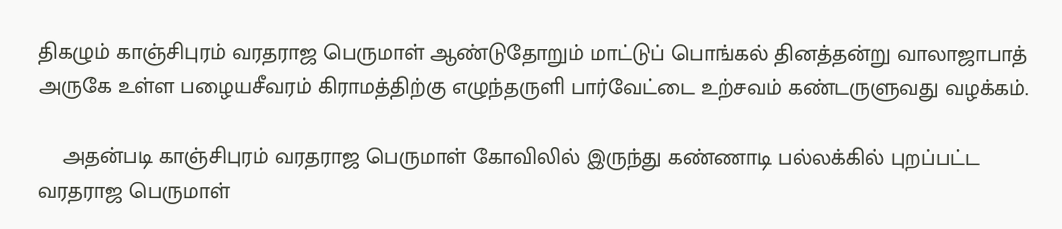திகழும் காஞ்சிபுரம் வரதராஜ பெருமாள் ஆண்டுதோறும் மாட்டுப் பொங்கல் தினத்தன்று வாலாஜாபாத் அருகே உள்ள பழையசீவரம் கிராமத்திற்கு எழுந்தருளி பார்வேட்டை உற்சவம் கண்டருளுவது வழக்கம்.

    அதன்படி காஞ்சிபுரம் வரதராஜ பெருமாள் கோவிலில் இருந்து கண்ணாடி பல்லக்கில் புறப்பட்ட வரதராஜ பெருமாள்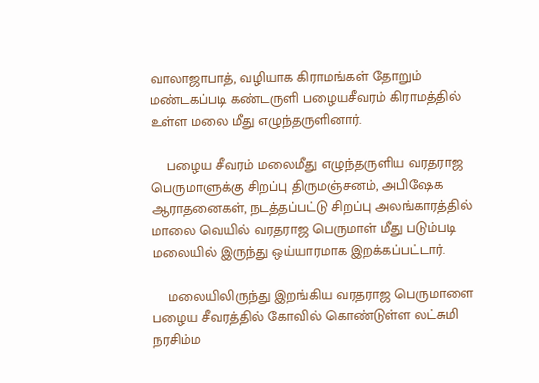வாலாஜாபாத், வழியாக கிராமங்கள் தோறும் மண்டகப்படி கண்டருளி பழையசீவரம் கிராமத்தில் உள்ள மலை மீது எழுந்தருளினார்.

    பழைய சீவரம் மலைமீது எழுந்தருளிய வரதராஜ பெருமாளுக்கு சிறப்பு திருமஞ்சனம், அபிஷேக ஆராதனைகள், நடத்தப்பட்டு சிறப்பு அலங்காரத்தில் மாலை வெயில் வரதராஜ பெருமாள் மீது படும்படி மலையில் இருந்து ஒய்யாரமாக இறக்கப்பட்டார்.

    மலையிலிருந்து இறங்கிய வரதராஜ பெருமாளை பழைய சீவரத்தில் கோவில் கொண்டுள்ள லட்சுமி நரசிம்ம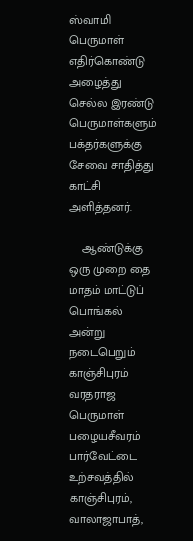ஸ்வாமி பெருமாள் எதிர்கொண்டு அழைத்து செல்ல இரண்டு பெருமாள்களும் பக்தர்களுக்கு சேவை சாதித்து காட்சி அளித்தனர்.

    ஆண்டுக்கு ஒரு முறை தை மாதம் மாட்டுப் பொங்கல் அன்று நடைபெறும் காஞ்சிபுரம் வரதராஜ பெருமாள் பழையசீவரம் பார்வேட்டை உற்சவத்தில் காஞ்சிபுரம், வாலாஜாபாத்,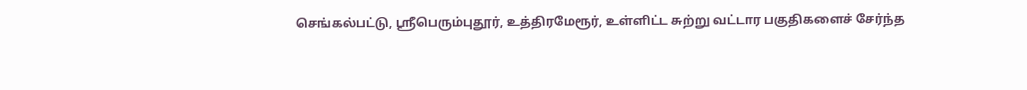செங்கல்பட்டு, ஸ்ரீபெரும்புதூர், உத்திரமேரூர், உள்ளிட்ட சுற்று வட்டார பகுதிகளைச் சேர்ந்த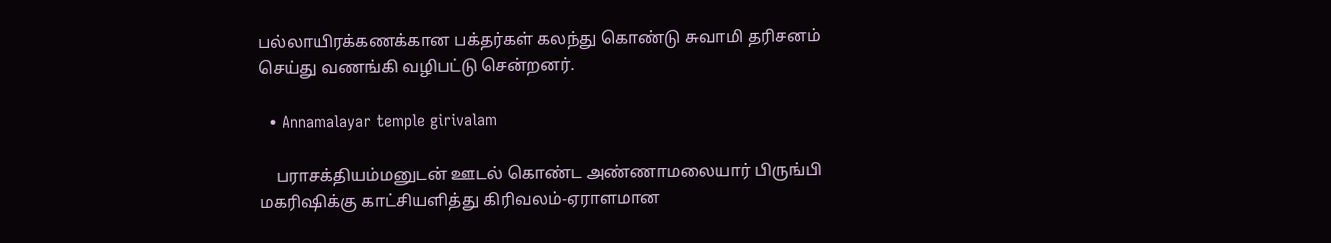பல்லாயிரக்கணக்கான பக்தர்கள் கலந்து கொண்டு சுவாமி தரிசனம் செய்து வணங்கி வழிபட்டு சென்றனர்.

  • Annamalayar temple girivalam

    பராசக்தியம்மனுடன் ஊடல் கொண்ட அண்ணாமலையார் பிருங்பி மகரிஷிக்கு காட்சியளித்து கிரிவலம்-ஏராளமான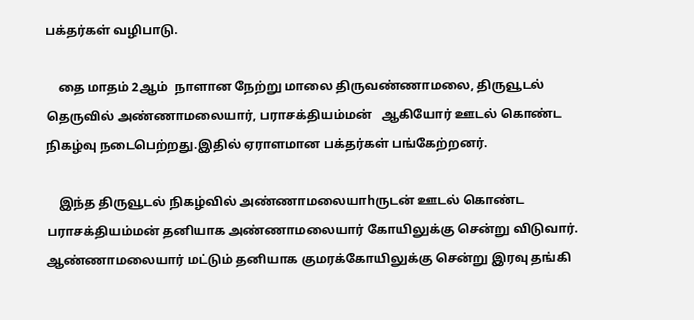பக்தர்கள் வழிபாடு.

    தை மாதம் 2ஆம்  நாளான நேற்று மாலை திருவண்ணாமலை, திருவூடல் தெருவில் அண்ணாமலையார், பராசக்தியம்மன்   ஆகியோர் ஊடல் கொண்ட நிகழ்வு நடைபெற்றது.இதில் ஏராளமான பக்தர்கள் பங்கேற்றனர்.

    இந்த திருவூடல் நிகழ்வில் அண்ணாமலையாhருடன் ஊடல் கொண்ட பராசக்தியம்மன் தனியாக அண்ணாமலையார் கோயிலுக்கு சென்று விடுவார். ஆண்ணாமலையார் மட்டும் தனியாக குமரக்கோயிலுக்கு சென்று இரவு தங்கி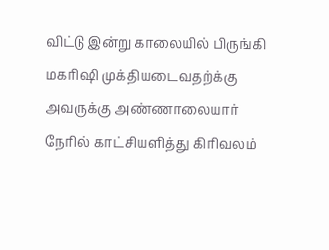விட்டு இன்று காலையில் பிருங்கி மகரிஷி முக்தியடைவதற்க்கு அவருக்கு அண்ணாலையார் நேரில் காட்சியளித்து கிரிவலம்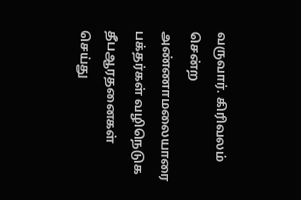வருவார். கிரிவலம் சென்ற அண்ணாமலையாரை பக்தர்கள் வழிநெடுக தீபஆரதனைகள் செய்து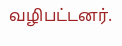வழிபட்டனர்.